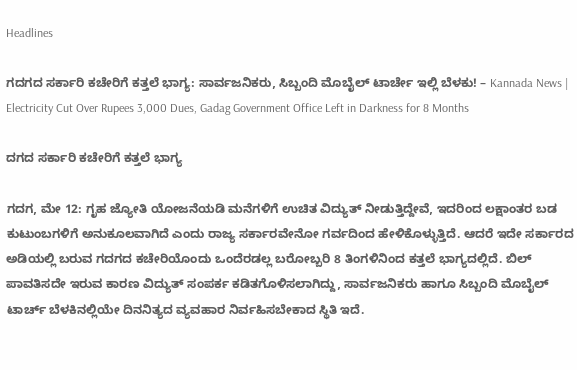Headlines

ಗದಗದ ಸರ್ಕಾರಿ ಕಚೇರಿಗೆ ಕತ್ತಲೆ ಭಾಗ್ಯ: ಸಾರ್ವಜನಿಕರು, ಸಿಬ್ಬಂದಿ ಮೊಬೈಲ್ ಟಾರ್ಚೇ ಇಲ್ಲಿ ಬೆಳಕು! – Kannada News | Electricity Cut Over Rupees 3,000 Dues, Gadag Government Office Left in Darkness for 8 Months

ದಗದ ಸರ್ಕಾರಿ ಕಚೇರಿಗೆ ಕತ್ತಲೆ ಭಾಗ್ಯ

ಗದಗ, ಮೇ 12: ಗೃಹ ಜ್ಯೋತಿ ಯೋಜನೆಯಡಿ ಮನೆಗಳಿಗೆ ಉಚಿತ ವಿದ್ಯುತ್ ನೀಡುತ್ತಿದ್ದೇವೆ, ಇದರಿಂದ ಲಕ್ಷಾಂತರ ಬಡ ಕುಟುಂಬಗಳಿಗೆ ಅನುಕೂಲವಾಗಿದೆ ಎಂದು ರಾಜ್ಯ ಸರ್ಕಾರವೇನೋ ಗರ್ವದಿಂದ ಹೇಳಿಕೊಳ್ಳುತ್ತಿದೆ. ಆದರೆ ಇದೇ ಸರ್ಕಾರದ ಅಡಿಯಲ್ಲಿ ಬರುವ ಗದಗದ ಕಚೇರಿಯೊಂದು ಒಂದೆರಡಲ್ಲ ಬರೋಬ್ಬರಿ 8 ತಿಂಗಳಿನಿಂದ ಕತ್ತಲೆ ಭಾಗ್ಯದಲ್ಲಿದೆ. ಬಿಲ್ ಪಾವತಿಸದೇ ಇರುವ ಕಾರಣ ವಿದ್ಯುತ್ ಸಂಪರ್ಕ ಕಡಿತಗೊಳಿಸಲಾಗಿದ್ದು, ಸಾರ್ವಜನಿಕರು ಹಾಗೂ ಸಿಬ್ಬಂದಿ ಮೊಬೈಲ್ ಟಾರ್ಚ್ ಬೆಳಕಿನಲ್ಲಿಯೇ ದಿನನಿತ್ಯದ ವ್ಯವಹಾರ ನಿರ್ವಹಿಸಬೇಕಾದ ಸ್ಥಿತಿ ಇದೆ.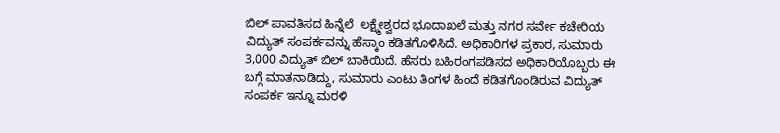ಬಿಲ್ ಪಾವತಿಸದ ಹಿನ್ನೆಲೆ  ಲಕ್ಷ್ಮೇಶ್ವರದ ಭೂದಾಖಲೆ ಮತ್ತು ನಗರ ಸರ್ವೇ ಕಚೇರಿಯ ವಿದ್ಯುತ್ ಸಂಪರ್ಕವನ್ನು ಹೆಸ್ಕಾಂ ಕಡಿತಗೊಳಿಸಿದೆ. ಅಧಿಕಾರಿಗಳ ಪ್ರಕಾರ, ಸುಮಾರು 3,000 ವಿದ್ಯುತ್ ಬಿಲ್ ಬಾಕಿಯಿದೆ. ಹೆಸರು ಬಹಿರಂಗಪಡಿಸದ ಅಧಿಕಾರಿಯೊಬ್ಬರು ಈ ಬಗ್ಗೆ ಮಾತನಾಡಿದ್ದು, ಸುಮಾರು ಎಂಟು ತಿಂಗಳ ಹಿಂದೆ ಕಡಿತಗೊಂಡಿರುವ ವಿದ್ಯುತ್ ಸಂಪರ್ಕ ಇನ್ನೂ ಮರಳಿ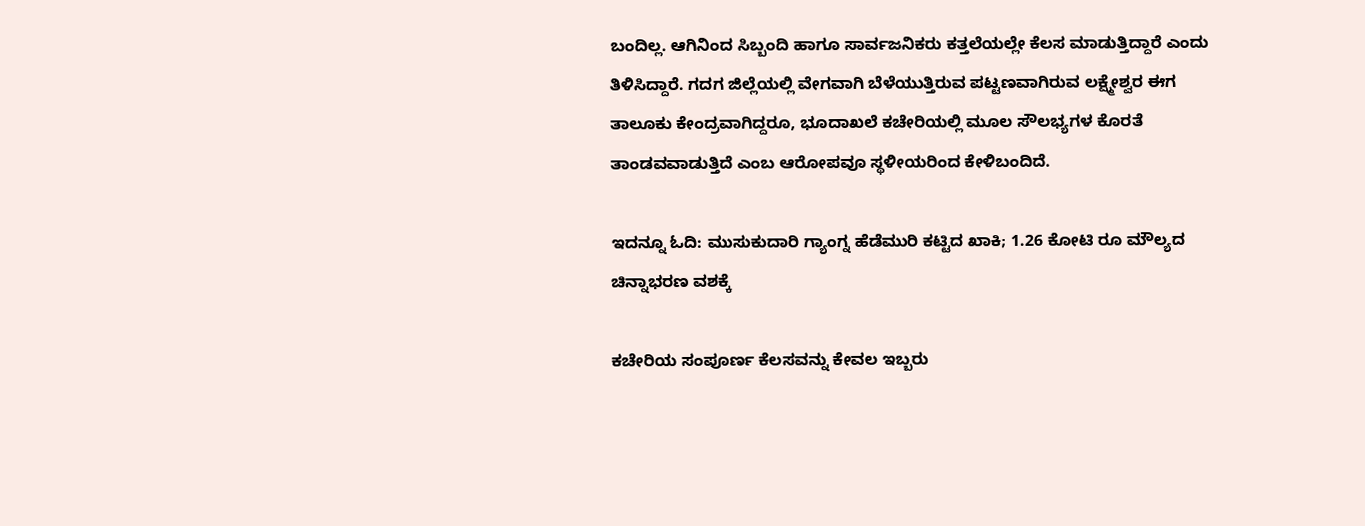ಬಂದಿಲ್ಲ. ಆಗಿನಿಂದ ಸಿಬ್ಬಂದಿ ಹಾಗೂ ಸಾರ್ವಜನಿಕರು ಕತ್ತಲೆಯಲ್ಲೇ ಕೆಲಸ ಮಾಡುತ್ತಿದ್ದಾರೆ ಎಂದು ತಿಳಿಸಿದ್ದಾರೆ. ಗದಗ ಜಿಲ್ಲೆಯಲ್ಲಿ ವೇಗವಾಗಿ ಬೆಳೆಯುತ್ತಿರುವ ಪಟ್ಟಣವಾಗಿರುವ ಲಕ್ಷ್ಮೇಶ್ವರ ಈಗ ತಾಲೂಕು ಕೇಂದ್ರವಾಗಿದ್ದರೂ, ಭೂದಾಖಲೆ ಕಚೇರಿಯಲ್ಲಿ ಮೂಲ ಸೌಲಭ್ಯಗಳ ಕೊರತೆ ತಾಂಡವವಾಡುತ್ತಿದೆ ಎಂಬ ಆರೋಪವೂ ಸ್ಥಳೀಯರಿಂದ ಕೇಳಿಬಂದಿದೆ.

ಇದನ್ನೂ ಓದಿ: ಮುಸುಕುದಾರಿ ಗ್ಯಾಂಗ್ನ ಹೆಡೆಮುರಿ ಕಟ್ಟಿದ ಖಾಕಿ; 1.26 ಕೋಟಿ ರೂ ಮೌಲ್ಯದ ಚಿನ್ನಾಭರಣ ವಶಕ್ಕೆ

ಕಚೇರಿಯ ಸಂಪೂರ್ಣ ಕೆಲಸವನ್ನು ಕೇವಲ ಇಬ್ಬರು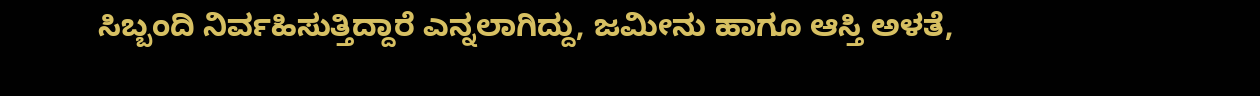ಸಿಬ್ಬಂದಿ ನಿರ್ವಹಿಸುತ್ತಿದ್ದಾರೆ ಎನ್ನಲಾಗಿದ್ದು, ಜಮೀನು ಹಾಗೂ ಆಸ್ತಿ ಅಳತೆ,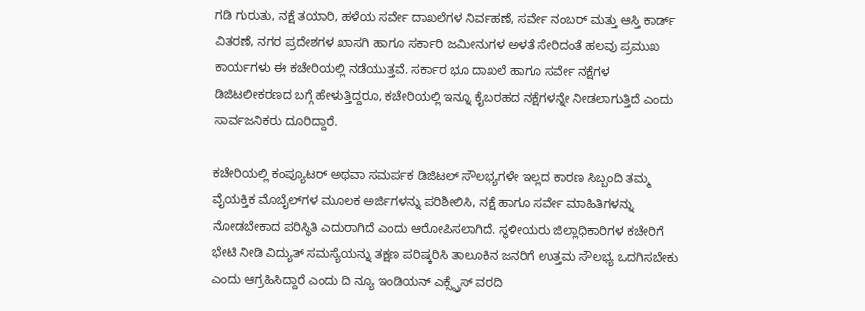ಗಡಿ ಗುರುತು, ನಕ್ಷೆ ತಯಾರಿ, ಹಳೆಯ ಸರ್ವೇ ದಾಖಲೆಗಳ ನಿರ್ವಹಣೆ, ಸರ್ವೇ ನಂಬರ್ ಮತ್ತು ಆಸ್ತಿ ಕಾರ್ಡ್ ವಿತರಣೆ, ನಗರ ಪ್ರದೇಶಗಳ ಖಾಸಗಿ ಹಾಗೂ ಸರ್ಕಾರಿ ಜಮೀನುಗಳ ಅಳತೆ ಸೇರಿದಂತೆ ಹಲವು ಪ್ರಮುಖ ಕಾರ್ಯಗಳು ಈ ಕಚೇರಿಯಲ್ಲಿ ನಡೆಯುತ್ತವೆ. ಸರ್ಕಾರ ಭೂ ದಾಖಲೆ ಹಾಗೂ ಸರ್ವೇ ನಕ್ಷೆಗಳ ಡಿಜಿಟಲೀಕರಣದ ಬಗ್ಗೆ ಹೇಳುತ್ತಿದ್ದರೂ, ಕಚೇರಿಯಲ್ಲಿ ಇನ್ನೂ ಕೈಬರಹದ ನಕ್ಷೆಗಳನ್ನೇ ನೀಡಲಾಗುತ್ತಿದೆ ಎಂದು ಸಾರ್ವಜನಿಕರು ದೂರಿದ್ದಾರೆ.

ಕಚೇರಿಯಲ್ಲಿ ಕಂಪ್ಯೂಟರ್ ಅಥವಾ ಸಮರ್ಪಕ ಡಿಜಿಟಲ್ ಸೌಲಭ್ಯಗಳೇ ಇಲ್ಲದ ಕಾರಣ ಸಿಬ್ಬಂದಿ ತಮ್ಮ ವೈಯಕ್ತಿಕ ಮೊಬೈಲ್‌ಗಳ ಮೂಲಕ ಅರ್ಜಿಗಳನ್ನು ಪರಿಶೀಲಿಸಿ, ನಕ್ಷೆ ಹಾಗೂ ಸರ್ವೇ ಮಾಹಿತಿಗಳನ್ನು ನೋಡಬೇಕಾದ ಪರಿಸ್ಥಿತಿ ಎದುರಾಗಿದೆ ಎಂದು ಆರೋಪಿಸಲಾಗಿದೆ. ಸ್ಥಳೀಯರು ಜಿಲ್ಲಾಧಿಕಾರಿಗಳ ಕಚೇರಿಗೆ ಭೇಟಿ ನೀಡಿ ವಿದ್ಯುತ್ ಸಮಸ್ಯೆಯನ್ನು ತಕ್ಷಣ ಪರಿಷ್ಕರಿಸಿ ತಾಲೂಕಿನ ಜನರಿಗೆ ಉತ್ತಮ ಸೌಲಭ್ಯ ಒದಗಿಸಬೇಕು ಎಂದು ಆಗ್ರಹಿಸಿದ್ದಾರೆ ಎಂದು ದಿ ನ್ಯೂ ಇಂಡಿಯನ್ ಎಕ್ಸ್ಪ್ರೆಸ್ ವರದಿ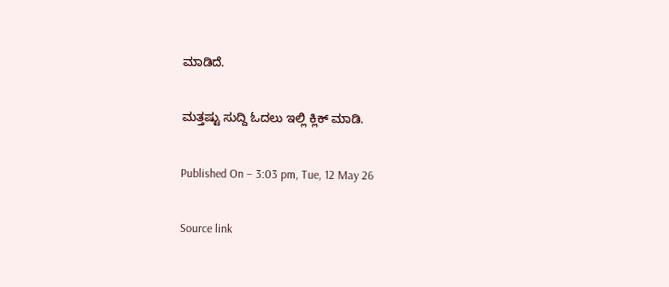ಮಾಡಿದೆ.

ಮತ್ತಷ್ಟು ಸುದ್ದಿ ಓದಲು ಇಲ್ಲಿ ಕ್ಲಿಕ್ ಮಾಡಿ.

Published On – 3:03 pm, Tue, 12 May 26

Source link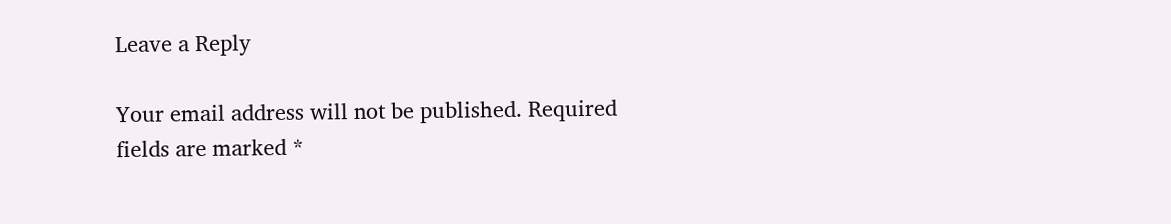Leave a Reply

Your email address will not be published. Required fields are marked *